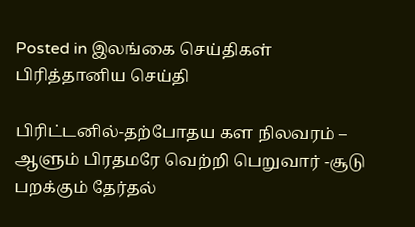Posted in இலங்கை செய்திகள் பிரித்தானிய செய்தி

பிரிட்டனில்-தற்போதய கள நிலவரம் – ஆளும் பிரதமரே வெற்றி பெறுவார் -சூடு பறக்கும் தேர்தல்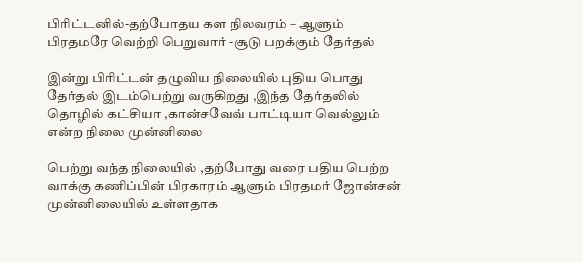பிரிட்டனில்-தற்போதய கள நிலவரம் – ஆளும் பிரதமரே வெற்றி பெறுவார் -சூடு பறக்கும் தேர்தல்

இன்று பிரிட்டன் தழுவிய நிலையில் புதிய பொது தேர்தல் இடம்பெற்று வருகிறது ,இந்த தேர்தலில் தொழில் கட்சியா ,கான்சவேவ் பாட்டியா வெல்லும் என்ற நிலை முன்னிலை

பெற்று வந்த நிலையில் ,தற்போது வரை பதிய பெற்ற வாக்கு கணிப்பின் பிரகாரம் ஆளும் பிரதமர் ஜோன்சன் முன்னிலையில் உள்ளதாக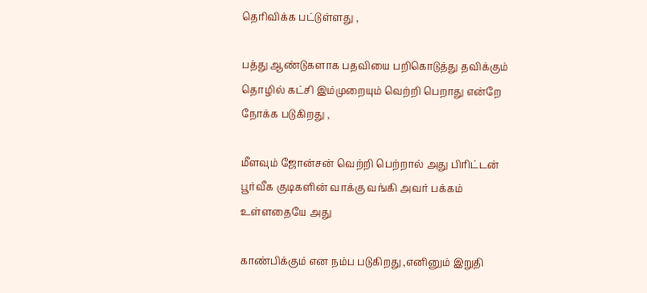தெரிவிக்க பட்டுள்ளது ,

பத்து ஆண்டுகளாக பதவியை பறிகொடுத்து தவிக்கும் தொழில் கட்சி இம்முறையும் வெற்றி பெறாது என்றே நோக்க படுகிறது ,

மீளவும் ஜோன்சன் வெற்றி பெற்றால் அது பிரிட்டன் பூர்வீக குடிகளின் வாக்கு வங்கி அவர் பக்கம் உள்ளதையே அது

காண்பிக்கும் என நம்ப படுகிறது ,எனினும் இறுதி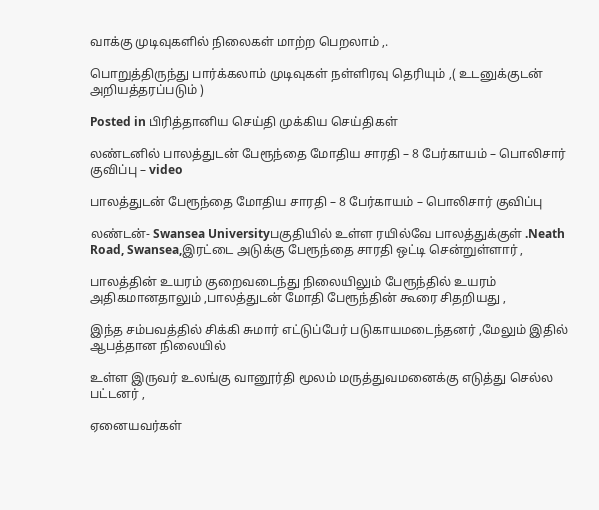வாக்கு முடிவுகளில் நிலைகள் மாற்ற பெறலாம் ,.

பொறுத்திருந்து பார்க்கலாம் முடிவுகள் நள்ளிரவு தெரியும் ,( உடனுக்குடன் அறியத்தரப்படும் )

Posted in பிரித்தானிய செய்தி முக்கிய செய்திகள்

லண்டனில் பாலத்துடன் பேரூந்தை மோதிய சாரதி – 8 பேர்காயம் – பொலிசார் குவிப்பு – video

பாலத்துடன் பேரூந்தை மோதிய சாரதி – 8 பேர்காயம் – பொலிசார் குவிப்பு

லண்டன்- Swansea Universityபகுதியில் உள்ள ரயில்வே பாலத்துக்குள் .Neath Road, Swansea,இரட்டை அடுக்கு பேரூந்தை சாரதி ஒட்டி சென்றுள்ளார் ,

பாலத்தின் உயரம் குறைவடைந்து நிலையிலும் பேரூந்தில் உயரம் அதிகமானதாலும் ,பாலத்துடன் மோதி பேரூந்தின் கூரை சிதறியது ,

இந்த சம்பவத்தில் சிக்கி சுமார் எட்டுப்பேர் படுகாயமடைந்தனர் ,மேலும் இதில் ஆபத்தான நிலையில்

உள்ள இருவர் உலங்கு வானூர்தி மூலம் மருத்துவமனைக்கு எடுத்து செல்ல பட்டனர் ,

ஏனையவர்கள்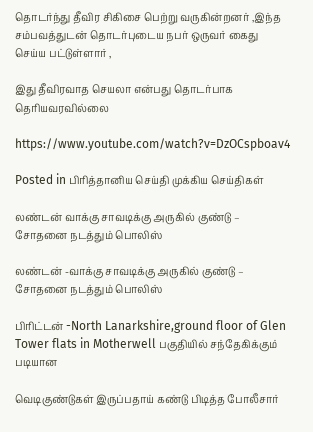தொடர்ந்து தீவிர சிகிசை பெற்று வருகின்றனர் ,இந்த சம்பவத்துடன் தொடர்புடைய நபர் ஒருவர் கைது செய்ய பட்டுள்ளார் ,

இது தீவிரவாத செயலா என்பது தொடர்பாக தெரியவரவில்லை

https://www.youtube.com/watch?v=DzOCspboav4

Posted in பிரித்தானிய செய்தி முக்கிய செய்திகள்

லண்டன் வாக்கு சாவடிக்கு அருகில் குண்டு – சோதனை நடத்தும் பொலிஸ்

லண்டன் -வாக்கு சாவடிக்கு அருகில் குண்டு – சோதனை நடத்தும் பொலிஸ்

பிரிட்டன் -North Lanarkshire,ground floor of Glen Tower flats in Motherwell பகுதியில் சந்தேகிக்கும் படியான

வெடிகுண்டுகள் இருப்பதாய் கண்டு பிடித்த போலீசார்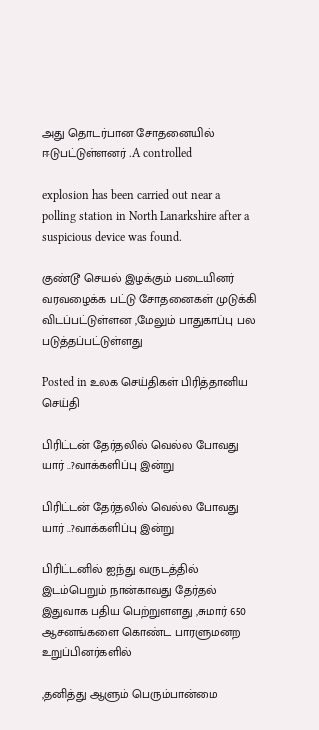அது தொடர்பான சோதனையில் ஈடுபட்டுள்ளனர் .A controlled

explosion has been carried out near a polling station in North Lanarkshire after a suspicious device was found.

குண்டூ செயல் இழக்கும் படையினர் வரவழைக்க பட்டு சோதனைகள் முடுக்கி விடப்பட்டுள்ளன ,மேலும் பாதுகாப்பு பல படுத்தப்பட்டுள்ளது

Posted in உலக செய்திகள் பிரித்தானிய செய்தி

பிரிட்டன் தேர்தலில் வெல்ல போவது யார் ..?வாக்களிப்பு இன்று

பிரிட்டன் தேர்தலில் வெல்ல போவது யார் ..?வாக்களிப்பு இன்று

பிரிட்டனில் ஐந்து வருடத்தில் இடம்பெறும் நான்காவது தேர்தல் இதுவாக பதிய பெற்றுளளது ,சுமார் 650 ஆசனங்களை கொண்ட பாரளுமனற உறுப்பினர்களில்

,தனித்து ஆளும் பெரும்பான்மை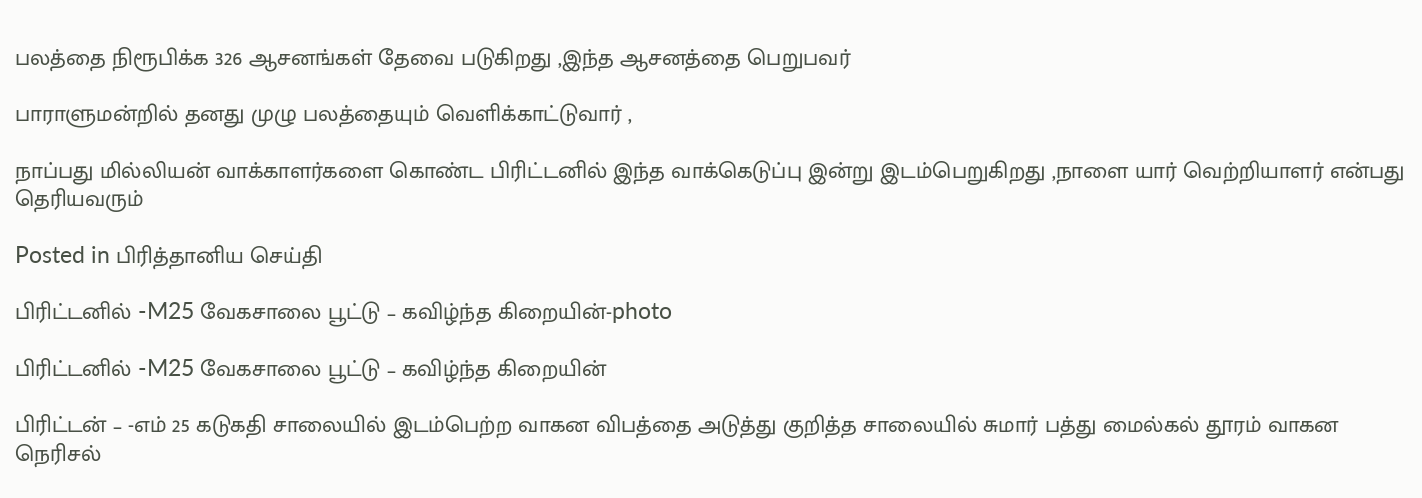பலத்தை நிரூபிக்க 326 ஆசனங்கள் தேவை படுகிறது ,இந்த ஆசனத்தை பெறுபவர்

பாராளுமன்றில் தனது முழு பலத்தையும் வெளிக்காட்டுவார் ,

நாப்பது மில்லியன் வாக்காளர்களை கொண்ட பிரிட்டனில் இந்த வாக்கெடுப்பு இன்று இடம்பெறுகிறது ,நாளை யார் வெற்றியாளர் என்பது தெரியவரும்

Posted in பிரித்தானிய செய்தி

பிரிட்டனில் -M25 வேகசாலை பூட்டு – கவிழ்ந்த கிறையின்-photo

பிரிட்டனில் -M25 வேகசாலை பூட்டு – கவிழ்ந்த கிறையின்

பிரிட்டன் – -எம் 25 கடுகதி சாலையில் இடம்பெற்ற வாகன விபத்தை அடுத்து குறித்த சாலையில் சுமார் பத்து மைல்கல் தூரம் வாகன நெரிசல்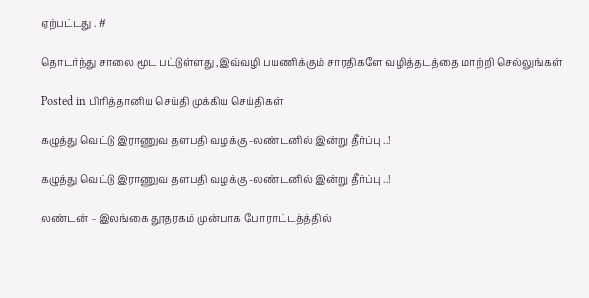ஏற்பட்டது . #

தொடர்ந்து சாலை மூட பட்டுள்ளது ,இவ்வழி பயணிக்கும் சாரதிகளே வழித்தடத்தை மாற்றி செல்லுங்கள்

Posted in பிரித்தானிய செய்தி முக்கிய செய்திகள்

கழுத்து வெட்டு இராணுவ தளபதி வழக்கு -லண்டனில் இன்று தீர்ப்பு ..!

கழுத்து வெட்டு இராணுவ தளபதி வழக்கு -லண்டனில் இன்று தீர்ப்பு ..!

லண்டன் – இலங்கை தூதரகம் முன்பாக போராட்டத்த்தில்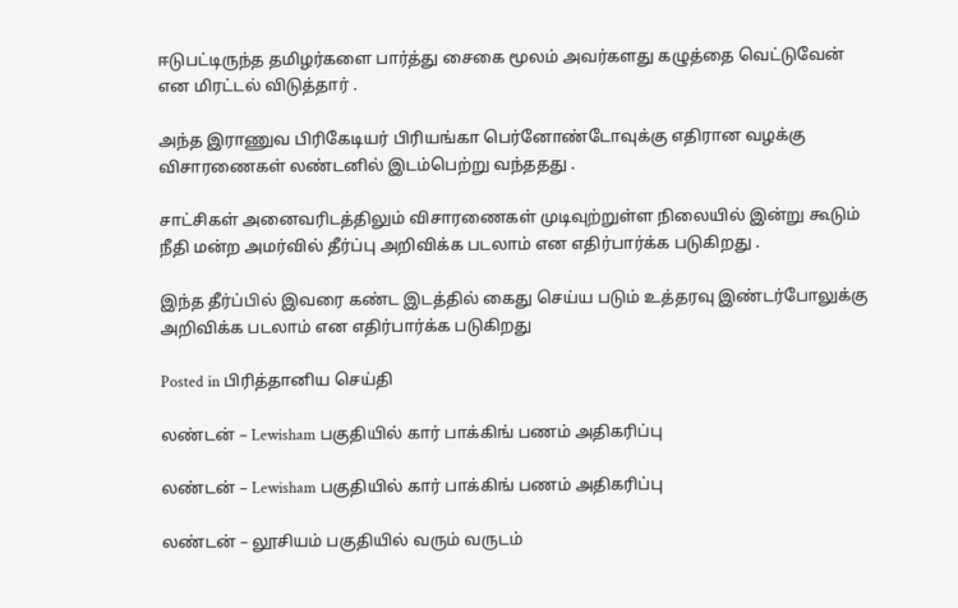ஈடுபட்டிருந்த தமிழர்களை பார்த்து சைகை மூலம் அவர்களது கழுத்தை வெட்டுவேன் என மிரட்டல் விடுத்தார் .

அந்த இராணுவ பிரிகேடியர் பிரியங்கா பெர்னோண்டோவுக்கு எதிரான வழக்கு விசாரணைகள் லண்டனில் இடம்பெற்று வந்ததது .

சாட்சிகள் அனைவரிடத்திலும் விசாரணைகள் முடிவுற்றுள்ள நிலையில் இன்று கூடும் நீதி மன்ற அமர்வில் தீர்ப்பு அறிவிக்க படலாம் என எதிர்பார்க்க படுகிறது .

இந்த தீர்ப்பில் இவரை கண்ட இடத்தில் கைது செய்ய படும் உத்தரவு இண்டர்போலுக்கு அறிவிக்க படலாம் என எதிர்பார்க்க படுகிறது

Posted in பிரித்தானிய செய்தி

லண்டன் – Lewisham பகுதியில் கார் பாக்கிங் பணம் அதிகரிப்பு

லண்டன் – Lewisham பகுதியில் கார் பாக்கிங் பணம் அதிகரிப்பு

லண்டன் – லூசியம் பகுதியில் வரும் வருடம்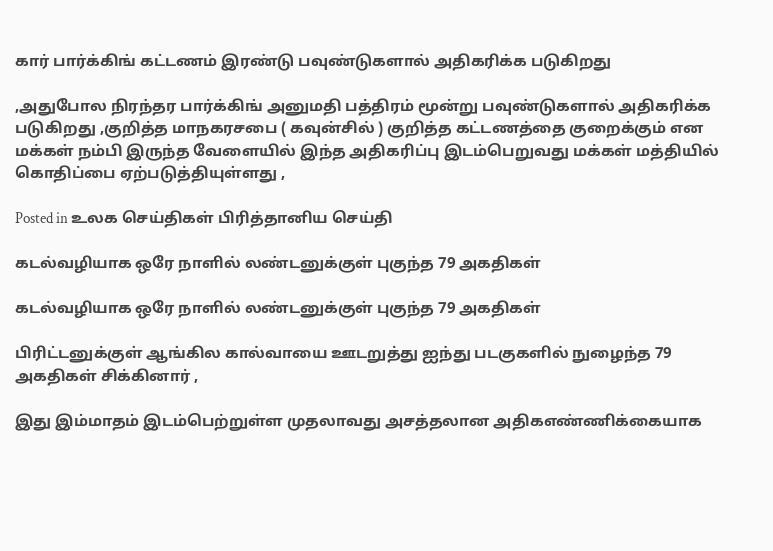கார் பார்க்கிங் கட்டணம் இரண்டு பவுண்டுகளால் அதிகரிக்க படுகிறது

,அதுபோல நிரந்தர பார்க்கிங் அனுமதி பத்திரம் மூன்று பவுண்டுகளால் அதிகரிக்க படுகிறது ,குறித்த மாநகரசபை ( கவுன்சில் ) குறித்த கட்டணத்தை குறைக்கும் என மக்கள் நம்பி இருந்த வேளையில் இந்த அதிகரிப்பு இடம்பெறுவது மக்கள் மத்தியில் கொதிப்பை ஏற்படுத்தியுள்ளது ,

Posted in உலக செய்திகள் பிரித்தானிய செய்தி

கடல்வழியாக ஒரே நாளில் லண்டனுக்குள் புகுந்த 79 அகதிகள்

கடல்வழியாக ஒரே நாளில் லண்டனுக்குள் புகுந்த 79 அகதிகள்

பிரிட்டனுக்குள் ஆங்கில கால்வாயை ஊடறுத்து ஐந்து படகுகளில் நுழைந்த 79 அகதிகள் சிக்கினார் ,

இது இம்மாதம் இடம்பெற்றுள்ள முதலாவது அசத்தலான அதிகஎண்ணிக்கையாக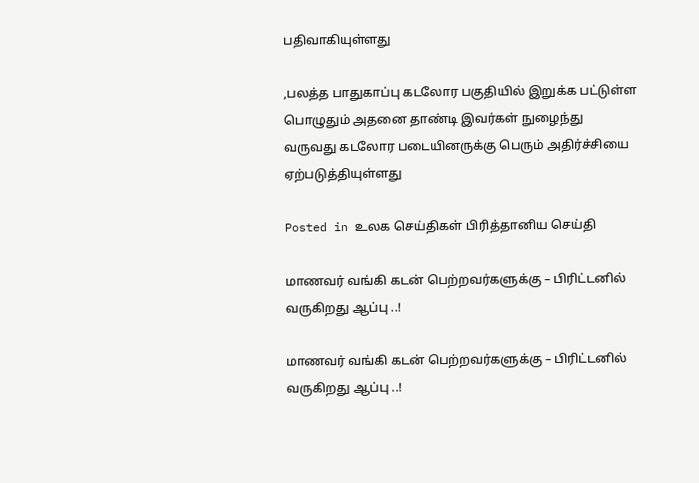பதிவாகியுள்ளது

,பலத்த பாதுகாப்பு கடலோர பகுதியில் இறுக்க பட்டுள்ள பொழுதும் அதனை தாண்டி இவர்கள் நுழைந்து வருவது கடலோர படையினருக்கு பெரும் அதிர்ச்சியை ஏற்படுத்தியுள்ளது

Posted in உலக செய்திகள் பிரித்தானிய செய்தி

மாணவர் வங்கி கடன் பெற்றவர்களுக்கு – பிரிட்டனில் வருகிறது ஆப்பு ..!

மாணவர் வங்கி கடன் பெற்றவர்களுக்கு – பிரிட்டனில் வருகிறது ஆப்பு ..!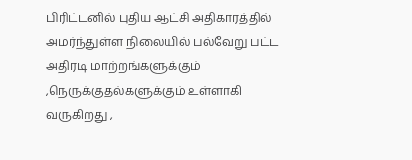பிரிட்டனில் புதிய ஆட்சி அதிகாரத்தில் அமர்ந்துள்ள நிலையில் பல்வேறு பட்ட அதிரடி மாற்றங்களுக்கும் ,நெருக்குதல்களுக்கும் உள்ளாகி வருகிறது ,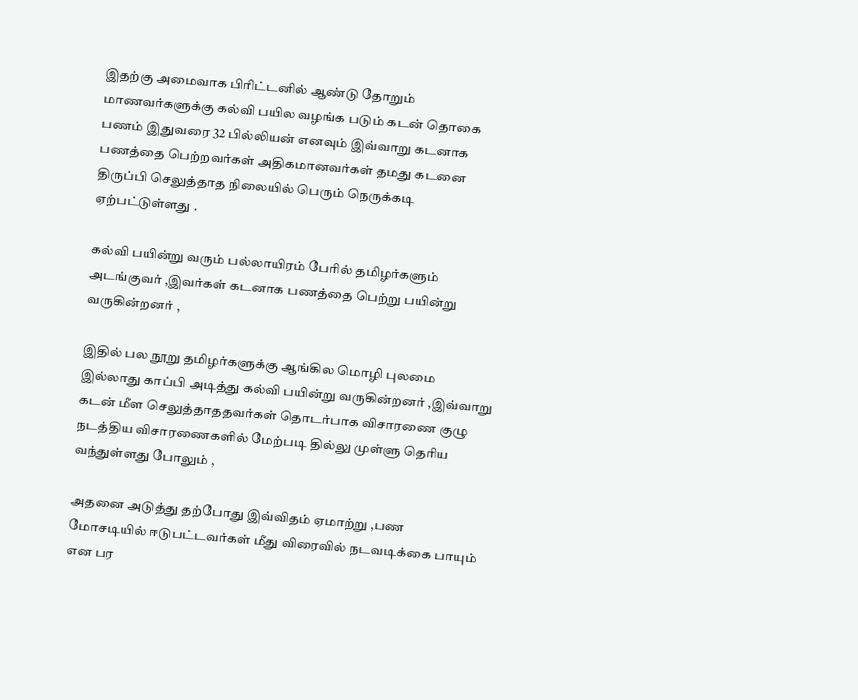இதற்கு அமைவாக பிரிட்டனில் ஆண்டு தோறும் மாணவர்களுக்கு கல்வி பயில வழங்க படும் கடன் தொகை பணம் இதுவரை 32 பில்லியன் எனவும் இவ்வாறு கடனாக பணத்தை பெற்றவர்கள் அதிகமானவர்கள் தமது கடனை திருப்பி செலுத்தாத நிலையில் பெரும் நெருக்கடி ஏற்பட்டுள்ளது .

கல்வி பயின்று வரும் பல்லாயிரம் பேரில் தமிழர்களும் அடங்குவர் ,இவர்கள் கடனாக பணத்தை பெற்று பயின்று வருகின்றனர் ,

இதில் பல நூறு தமிழர்களுக்கு ஆங்கில மொழி புலமை இல்லாது காப்பி அடித்து கல்வி பயின்று வருகின்றனர் ,இவ்வாறு கடன் மீள செலுத்தாததவர்கள் தொடர்பாக விசாரணை குழு நடத்திய விசாரணைகளில் மேற்படி தில்லு முள்ளு தெரிய வந்துள்ளது போலும் ,

அதனை அடுத்து தற்போது இவ்விதம் ஏமாற்று ,பண மோசடியில் ஈடுபட்டவர்கள் மீது விரைவில் நடவடிக்கை பாயும் என பர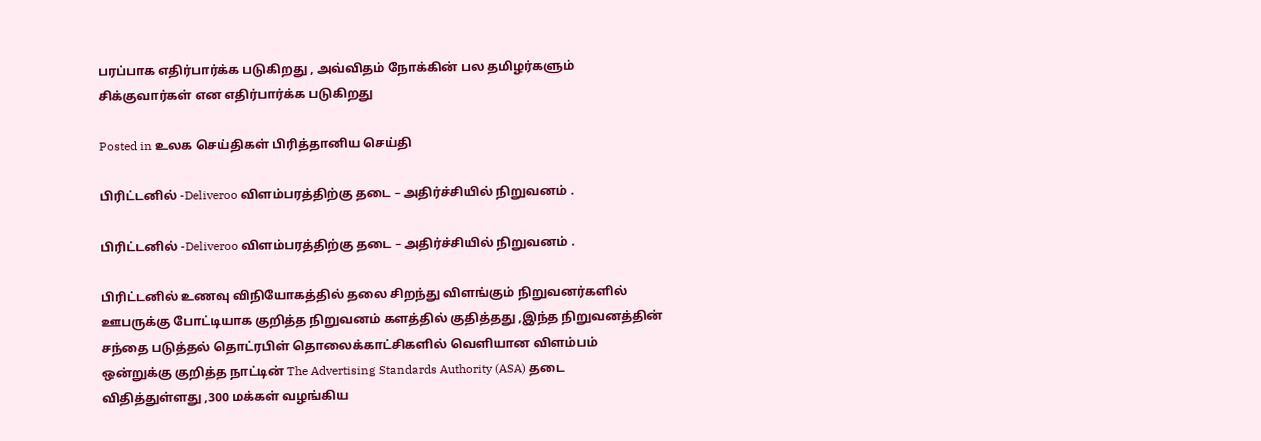பரப்பாக எதிர்பார்க்க படுகிறது , அவ்விதம் நோக்கின் பல தமிழர்களும் சிக்குவார்கள் என எதிர்பார்க்க படுகிறது

Posted in உலக செய்திகள் பிரித்தானிய செய்தி

பிரிட்டனில் -Deliveroo விளம்பரத்திற்கு தடை – அதிர்ச்சியில் நிறுவனம் .

பிரிட்டனில் -Deliveroo விளம்பரத்திற்கு தடை – அதிர்ச்சியில் நிறுவனம் .

பிரிட்டனில் உணவு விநியோகத்தில் தலை சிறந்து விளங்கும் நிறுவனர்களில் ஊபருக்கு போட்டியாக குறித்த நிறுவனம் களத்தில் குதித்தது ,இந்த நிறுவனத்தின் சந்தை படுத்தல் தொட்ரபிள் தொலைக்காட்சிகளில் வெளியான விளம்பம் ஒன்றுக்கு குறித்த நாட்டின் The Advertising Standards Authority (ASA) தடை விதித்துள்ளது ,300 மக்கள் வழங்கிய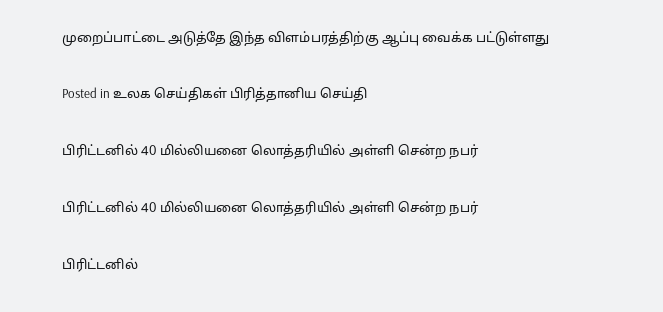முறைப்பாட்டை அடுத்தே இந்த விளம்பரத்திற்கு ஆப்பு வைக்க பட்டுள்ளது

Posted in உலக செய்திகள் பிரித்தானிய செய்தி

பிரிட்டனில் 40 மில்லியனை லொத்தரியில் அள்ளி சென்ற நபர்

பிரிட்டனில் 40 மில்லியனை லொத்தரியில் அள்ளி சென்ற நபர்

பிரிட்டனில்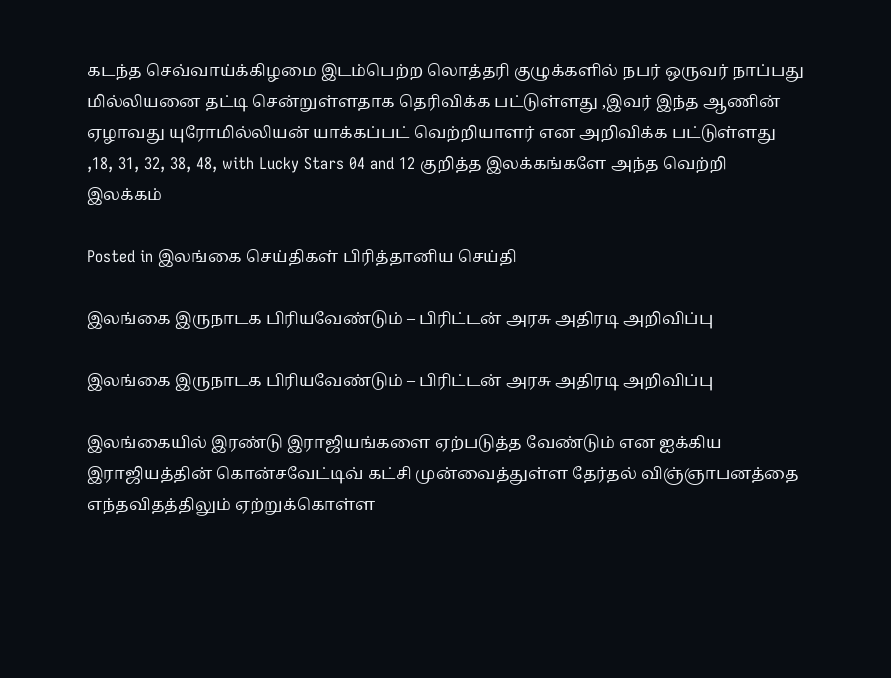கடந்த செவ்வாய்க்கிழமை இடம்பெற்ற லொத்தரி குழுக்களில் நபர் ஒருவர் நாப்பது மில்லியனை தட்டி சென்றுள்ளதாக தெரிவிக்க பட்டுள்ளது ,இவர் இந்த ஆணின் ஏழாவது யுரோமில்லியன் யாக்கப்பட் வெற்றியாளர் என அறிவிக்க பட்டுள்ளது ,18, 31, 32, 38, 48, with Lucky Stars 04 and 12 குறித்த இலக்கங்களே அந்த வெற்றி இலக்கம்

Posted in இலங்கை செய்திகள் பிரித்தானிய செய்தி

இலங்கை இருநாடக பிரியவேண்டும் – பிரிட்டன் அரசு அதிரடி அறிவிப்பு

இலங்கை இருநாடக பிரியவேண்டும் – பிரிட்டன் அரசு அதிரடி அறிவிப்பு

இலங்கையில் இரண்டு இராஜியங்களை ஏற்படுத்த வேண்டும் என ஐக்கிய இராஜியத்தின் கொன்சவேட்டிவ் கட்சி முன்வைத்துள்ள தேர்தல் விஞ்ஞாபனத்தை எந்தவிதத்திலும் ஏற்றுக்கொள்ள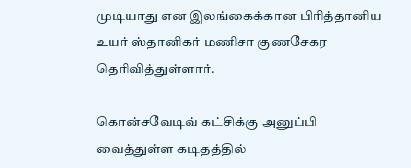முடியாது என இலங்கைக்கான பிரித்தானிய உயர் ஸ்தானிகர் மணிசா குணசேகர தெரிவித்துள்ளார்.

கொன்சவேடிவ் கட்சிக்கு அனுப்பி வைத்துள்ள கடிதத்தில்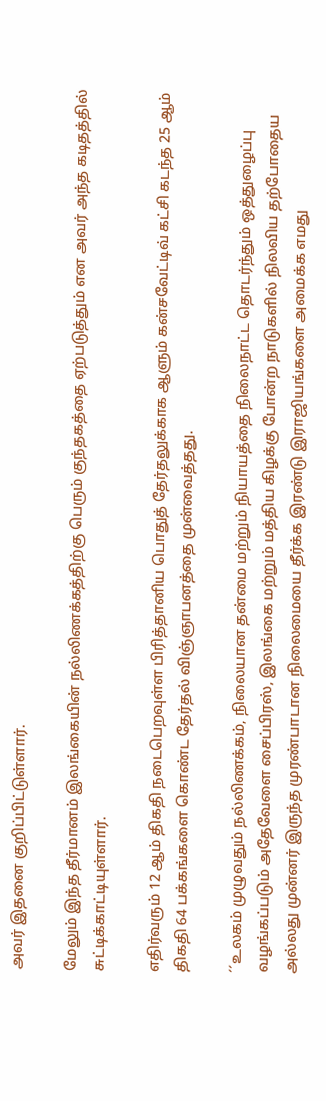அவர் இதனை குறிப்பிட்டுள்ளார்.

மேலும் இந்த தீர்மானம் இலங்கையின் நல்லிணக்கத்திற்கு பெரும் குந்தகத்தை ஏற்படுத்தும் என அவர் அந்த கடிதத்தில் சுட்டிக்காட்டியுள்ளார்.

எதிர்வரும் 12 ஆம் திகதி நடைபெறவுள்ள பிரித்தானிய பொதுத் தேர்தலுக்காக ஆளும் கன்சவேட்டிவ் கட்சி கடந்த 25 ஆம் திகதி 64 பக்கங்களை கொண்ட தேர்தல் விஞ்ஞாபனத்தை முன்வைத்தது.

´´உலகம் முழுவதும் நல்லிணக்கம், நிலையான தன்மை மற்றும் நியாயத்தை நிலைநாட்ட தொடர்ந்தும் ஒத்துழைப்பு வழங்கப்படும் அதேவேளை சைப்பிரஸ், இலங்கை மற்றும் மத்திய கிழக்கு போன்ற நாடுகளில் நிலவிய தற்போதைய அல்லது முன்னர் இருந்த முரண்பாடான நிலைமையை தீர்க்க இரண்டு இராஜியங்களை அமைக்க எமது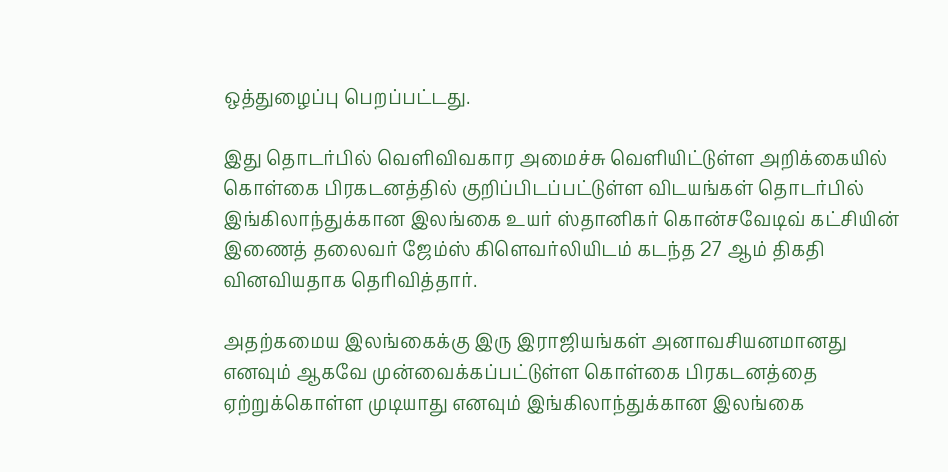ஒத்துழைப்பு பெறப்பட்டது.

இது தொடர்பில் வெளிவிவகார அமைச்சு வெளியிட்டுள்ள அறிக்கையில் கொள்கை பிரகடனத்தில் குறிப்பிடப்பட்டுள்ள விடயங்கள் தொடர்பில் இங்கிலாந்துக்கான இலங்கை உயர் ஸ்தானிகர் கொன்சவேடிவ் கட்சியின் இணைத் தலைவர் ஜேம்ஸ் கிளெவர்லியிடம் கடந்த 27 ஆம் திகதி வினவியதாக தெரிவித்தார்.

அதற்கமைய இலங்கைக்கு இரு இராஜியங்கள் அனாவசியனமானது எனவும் ஆகவே முன்வைக்கப்பட்டுள்ள கொள்கை பிரகடனத்தை ஏற்றுக்கொள்ள முடியாது எனவும் இங்கிலாந்துக்கான இலங்கை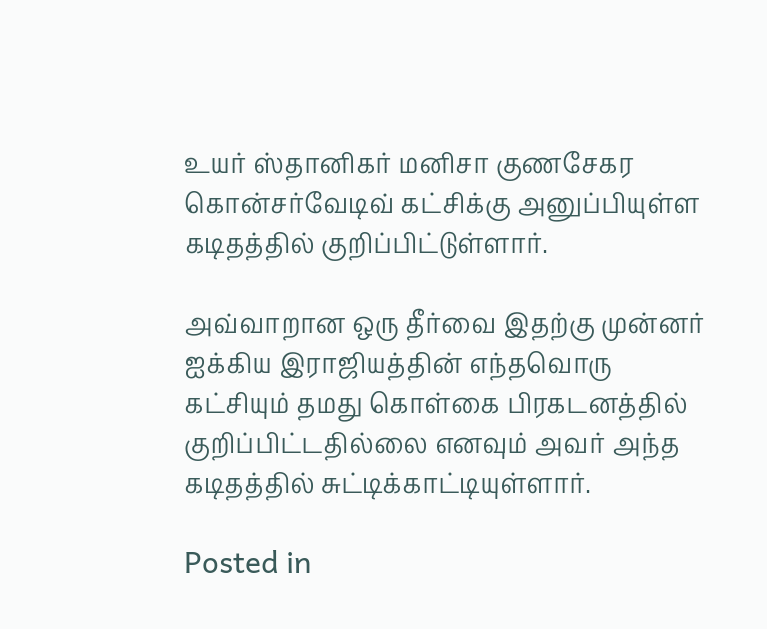உயர் ஸ்தானிகர் மனிசா குணசேகர கொன்சர்வேடிவ் கட்சிக்கு அனுப்பியுள்ள கடிதத்தில் குறிப்பிட்டுள்ளார்.

அவ்வாறான ஒரு தீர்வை இதற்கு முன்னர் ஐக்கிய இராஜியத்தின் எந்தவொரு கட்சியும் தமது கொள்கை பிரகடனத்தில் குறிப்பிட்டதில்லை எனவும் அவர் அந்த கடிதத்தில் சுட்டிக்காட்டியுள்ளார்.

Posted in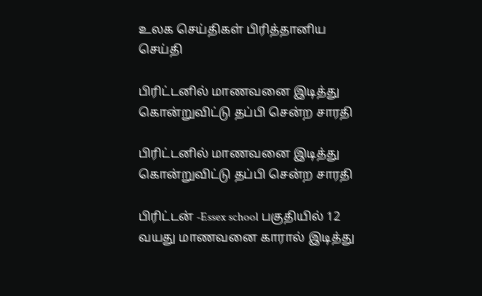உலக செய்திகள் பிரித்தானிய செய்தி

பிரிட்டனில் மாணவனை இடித்து கொன்றுவிட்டு தப்பி சென்ற சாரதி

பிரிட்டனில் மாணவனை இடித்து கொன்றுவிட்டு தப்பி சென்ற சாரதி

பிரிட்டன் -Essex school பகுதியில் 12 வயது மாணவனை காரால் இடித்து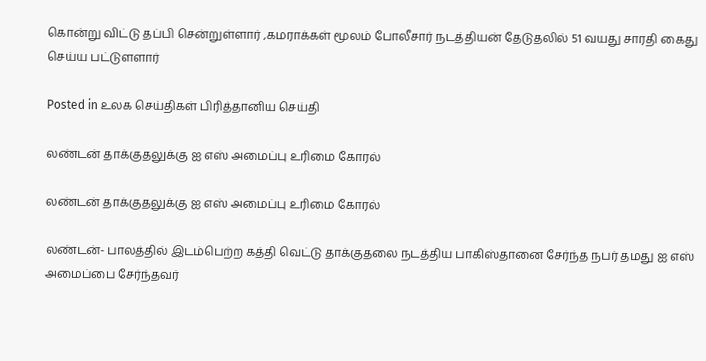கொன்று விட்டு தப்பி சென்றுள்ளார் ,கமராக்கள் மூலம் போலீசார் நடத்தியன் தேடுதலில் 51 வயது சாரதி கைது செய்ய பட்டுளளார்

Posted in உலக செய்திகள் பிரித்தானிய செய்தி

லண்டன் தாக்குதலுக்கு ஐ எஸ் அமைப்பு உரிமை கோரல்

லண்டன் தாக்குதலுக்கு ஐ எஸ் அமைப்பு உரிமை கோரல்

லண்டன்- பாலத்தில் இடம்பெற்ற கத்தி வெட்டு தாக்குதலை நடத்திய பாகிஸ்தானை சேர்ந்த நபர் தமது ஐ எஸ் அமைப்பை சேர்ந்தவர்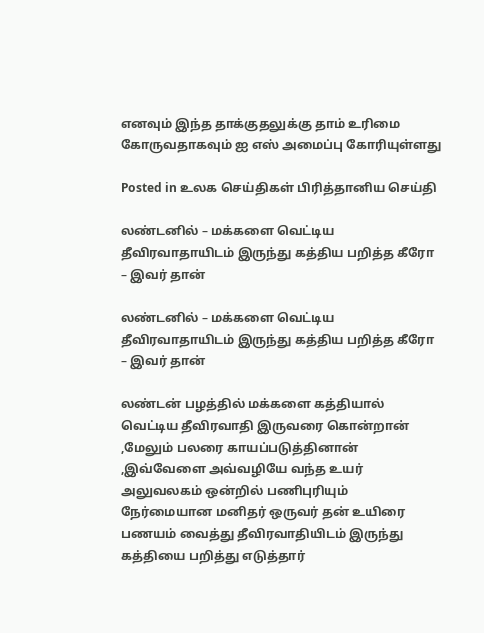எனவும் இந்த தாக்குதலுக்கு தாம் உரிமை கோருவதாகவும் ஐ எஸ் அமைப்பு கோரியுள்ளது

Posted in உலக செய்திகள் பிரித்தானிய செய்தி

லண்டனில் – மக்களை வெட்டிய தீவிரவாதாயிடம் இருந்து கத்திய பறித்த கீரோ – இவர் தான்

லண்டனில் – மக்களை வெட்டிய தீவிரவாதாயிடம் இருந்து கத்திய பறித்த கீரோ – இவர் தான்

லண்டன் பழத்தில் மக்களை கத்தியால் வெட்டிய தீவிரவாதி இருவரை கொன்றான் ,மேலும் பலரை காயப்படுத்தினான் ,இவ்வேளை அவ்வழியே வந்த உயர் அலுவலகம் ஒன்றில் பணிபுரியும் நேர்மையான மனிதர் ஒருவர் தன் உயிரை பணயம் வைத்து தீவிரவாதியிடம் இருந்து கத்தியை பறித்து எடுத்தார்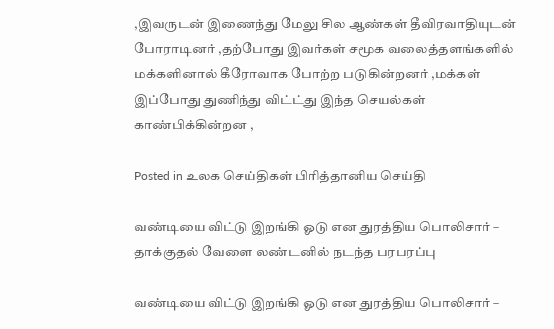,இவருடன் இணைந்து மேலு சில ஆண்கள் தீவிரவாதியுடன் போராடினர் ,தற்போது இவர்கள் சமூக வலைத்தளங்களில் மக்களினால் கீரோவாக போற்ற படுகின்றனர் ,மக்கள் இப்போது துணிந்து விட்ட்து இந்த செயல்கள் காண்பிக்கின்றன ,

Posted in உலக செய்திகள் பிரித்தானிய செய்தி

வண்டியை விட்டு இறங்கி ஓடு என துரத்திய பொலிசார் – தாக்குதல் வேளை லண்டனில் நடந்த பரபரப்பு

வண்டியை விட்டு இறங்கி ஓடு என துரத்திய பொலிசார் –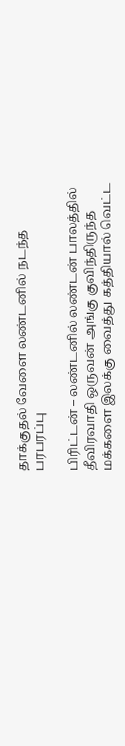தாக்குதல் வேளை லண்டனில் நடந்த பரபரப்பு

பிரிட்டன் – லண்டனில் லண்டன் பாலத்தில் தீவிரவாதி ஒருவன் அங்கு குவிந்திருந்த மக்களை இலக்கு வைத்து கத்தியால் வெட்ட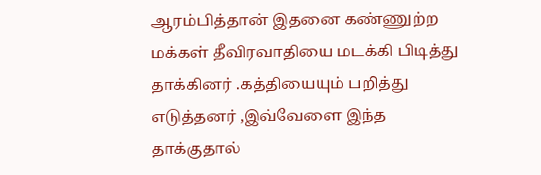ஆரம்பித்தான் இதனை கண்ணுற்ற மக்கள் தீவிரவாதியை மடக்கி பிடித்து தாக்கினர் .கத்தியையும் பறித்து எடுத்தனர் ,இவ்வேளை இந்த தாக்குதால்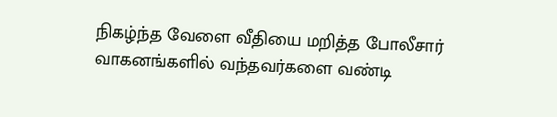நிகழ்ந்த வேளை வீதியை மறித்த போலீசார் வாகனங்களில் வந்தவர்களை வண்டி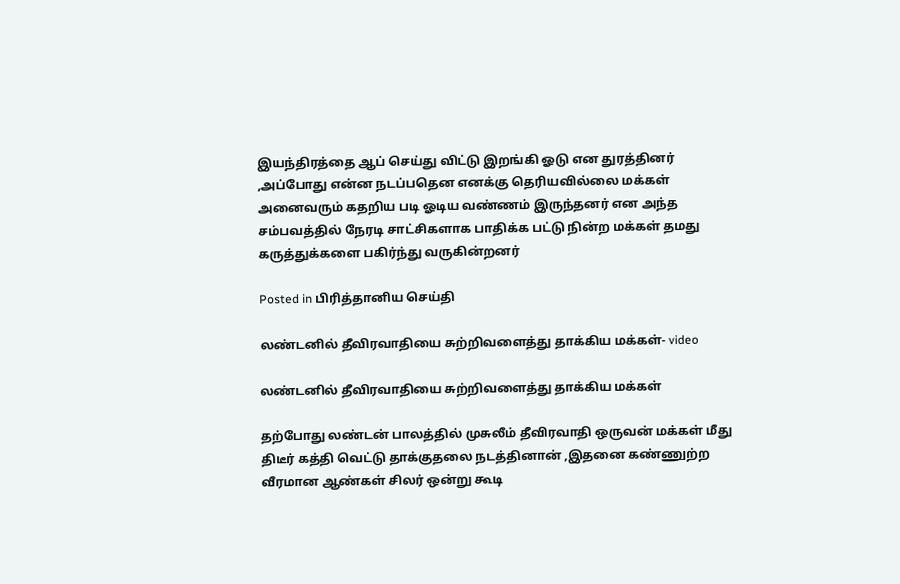இயந்திரத்தை ஆப் செய்து விட்டு இறங்கி ஓடு என துரத்தினர் ,அப்போது என்ன நடப்பதென எனக்கு தெரியவில்லை மக்கள் அனைவரும் கதறிய படி ஓடிய வண்ணம் இருந்தனர் என அந்த சம்பவத்தில் நேரடி சாட்சிகளாக பாதிக்க பட்டு நின்ற மக்கள் தமது கருத்துக்களை பகிர்ந்து வருகின்றனர்

Posted in பிரித்தானிய செய்தி

லண்டனில் தீவிரவாதியை சுற்றிவளைத்து தாக்கிய மக்கள்- video

லண்டனில் தீவிரவாதியை சுற்றிவளைத்து தாக்கிய மக்கள்

தற்போது லண்டன் பாலத்தில் முசுலீம் தீவிரவாதி ஒருவன் மக்கள் மீது திடீர் கத்தி வெட்டு தாக்குதலை நடத்தினான் ,இதனை கண்ணுற்ற வீரமான ஆண்கள் சிலர் ஒன்று கூடி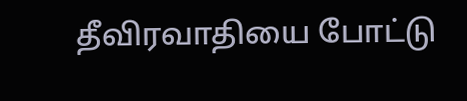தீவிரவாதியை போட்டு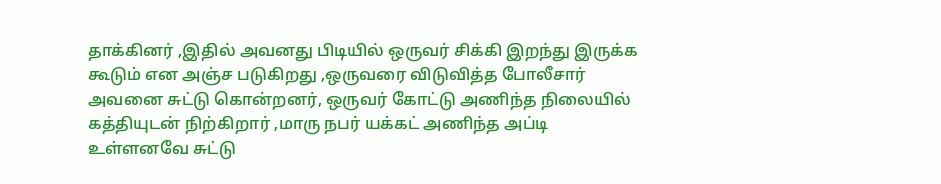தாக்கினர் ,இதில் அவனது பிடியில் ஒருவர் சிக்கி இறந்து இருக்க கூடும் என அஞ்ச படுகிறது ,ஒருவரை விடுவித்த போலீசார் அவனை சுட்டு கொன்றனர், ஒருவர் கோட்டு அணிந்த நிலையில் கத்தியுடன் நிற்கிறார் ,மாரு நபர் யக்கட் அணிந்த அப்டி உள்ளனவே சுட்டு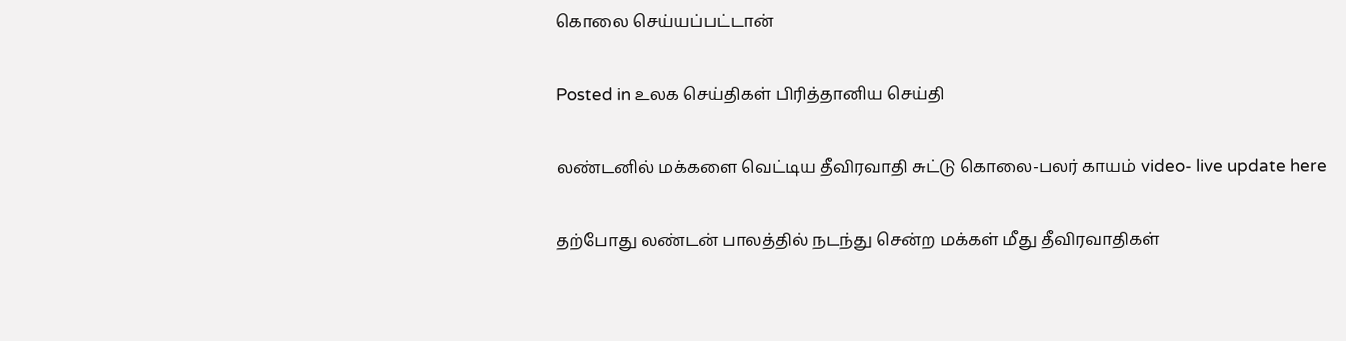கொலை செய்யப்பட்டான்

Posted in உலக செய்திகள் பிரித்தானிய செய்தி

லண்டனில் மக்களை வெட்டிய தீவிரவாதி சுட்டு கொலை-பலர் காயம் video- live update here

தற்போது லண்டன் பாலத்தில் நடந்து சென்ற மக்கள் மீது தீவிரவாதிகள்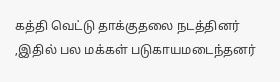கத்தி வெட்டு தாக்குதலை நடத்தினர் ,இதில் பல மக்கள் படுகாயமடைந்தனர்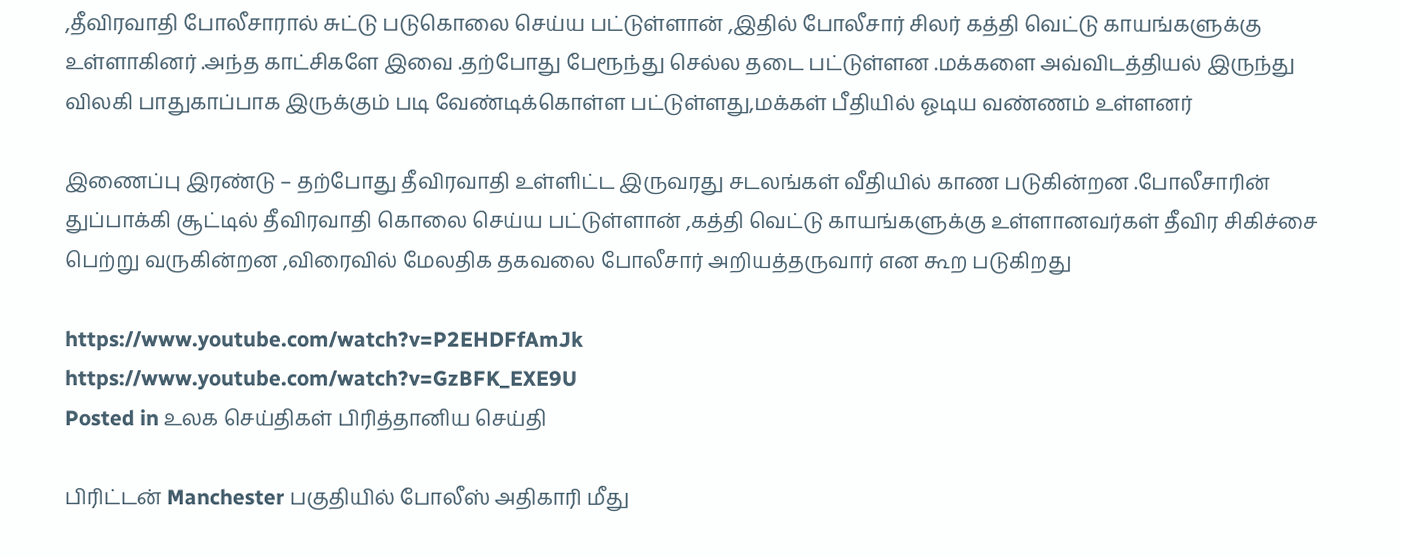,தீவிரவாதி போலீசாரால் சுட்டு படுகொலை செய்ய பட்டுள்ளான் ,இதில் போலீசார் சிலர் கத்தி வெட்டு காயங்களுக்கு உள்ளாகினர் .அந்த காட்சிகளே இவை .தற்போது பேரூந்து செல்ல தடை பட்டுள்ளன .மக்களை அவ்விடத்தியல் இருந்து விலகி பாதுகாப்பாக இருக்கும் படி வேண்டிக்கொள்ள பட்டுள்ளது,மக்கள் பீதியில் ஓடிய வண்ணம் உள்ளனர்

இணைப்பு இரண்டு – தற்போது தீவிரவாதி உள்ளிட்ட இருவரது சடலங்கள் வீதியில் காண படுகின்றன .போலீசாரின் துப்பாக்கி சூட்டில் தீவிரவாதி கொலை செய்ய பட்டுள்ளான் ,கத்தி வெட்டு காயங்களுக்கு உள்ளானவர்கள் தீவிர சிகிச்சை பெற்று வருகின்றன ,விரைவில் மேலதிக தகவலை போலீசார் அறியத்தருவார் என கூற படுகிறது

https://www.youtube.com/watch?v=P2EHDFfAmJk
https://www.youtube.com/watch?v=GzBFK_EXE9U
Posted in உலக செய்திகள் பிரித்தானிய செய்தி

பிரிட்டன் Manchester பகுதியில் போலீஸ் அதிகாரி மீது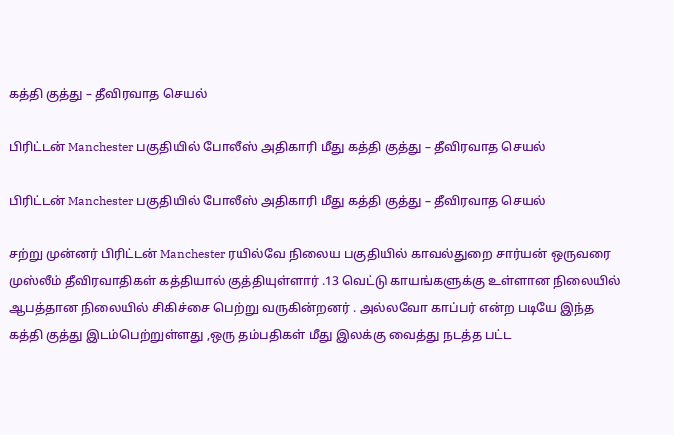கத்தி குத்து – தீவிரவாத செயல்

பிரிட்டன் Manchester பகுதியில் போலீஸ் அதிகாரி மீது கத்தி குத்து – தீவிரவாத செயல்

பிரிட்டன் Manchester பகுதியில் போலீஸ் அதிகாரி மீது கத்தி குத்து – தீவிரவாத செயல்

சற்று முன்னர் பிரிட்டன் Manchester ரயில்வே நிலைய பகுதியில் காவல்துறை சார்யன் ஒருவரை முஸ்லீம் தீவிரவாதிகள் கத்தியால் குத்தியுள்ளார் .13 வெட்டு காயங்களுக்கு உள்ளான நிலையில் ஆபத்தான நிலையில் சிகிச்சை பெற்று வருகின்றனர் . அல்லவோ காப்பர் என்ற படியே இந்த கத்தி குத்து இடம்பெற்றுள்ளது ,ஒரு தம்பதிகள் மீது இலக்கு வைத்து நடத்த பட்ட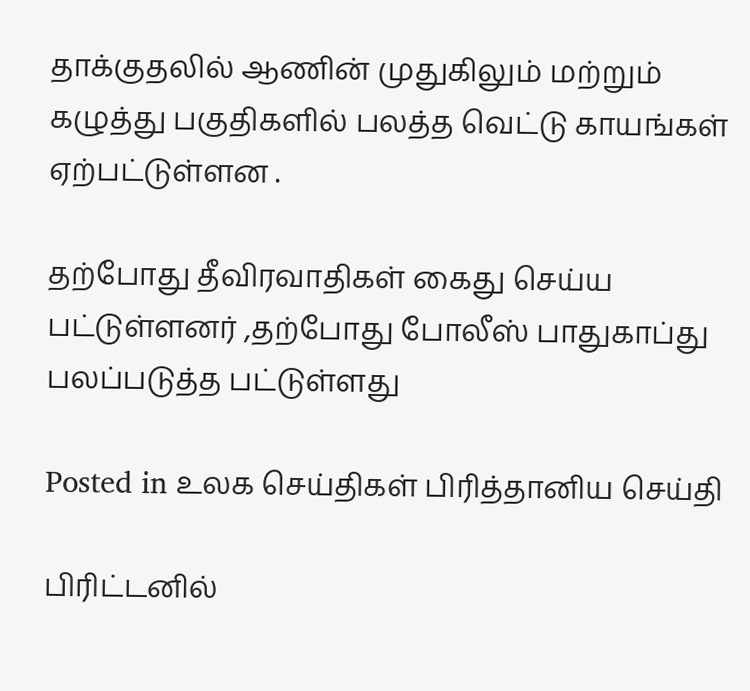தாக்குதலில் ஆணின் முதுகிலும் மற்றும் கழுத்து பகுதிகளில் பலத்த வெட்டு காயங்கள் ஏற்பட்டுள்ளன .

தற்போது தீவிரவாதிகள் கைது செய்ய பட்டுள்ளனர் ,தற்போது போலீஸ் பாதுகாப்து பலப்படுத்த பட்டுள்ளது

Posted in உலக செய்திகள் பிரித்தானிய செய்தி

பிரிட்டனில்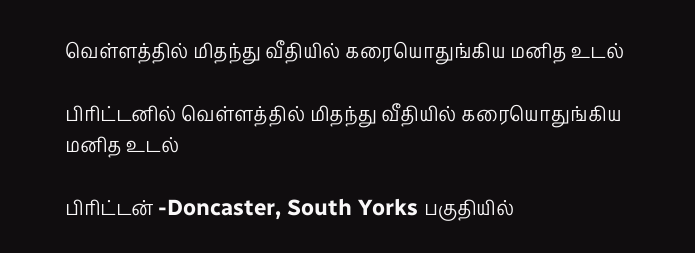வெள்ளத்தில் மிதந்து வீதியில் கரையொதுங்கிய மனித உடல்

பிரிட்டனில் வெள்ளத்தில் மிதந்து வீதியில் கரையொதுங்கிய மனித உடல்

பிரிட்டன் -Doncaster, South Yorks பகுதியில்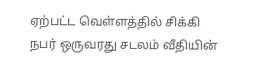ஏற்பட்ட வெள்ளத்தில் சிக்கி நபர் ஒருவரது சடலம் வீதியின்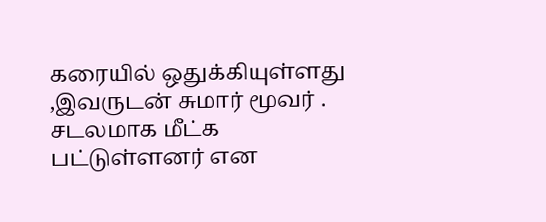கரையில் ஒதுக்கியுள்ளது ,இவருடன் சுமார் மூவர் . சடலமாக மீட்க பட்டுள்ளனர் என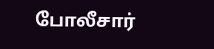போலீசார்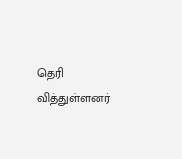தெரி வித்துள்ளனர்